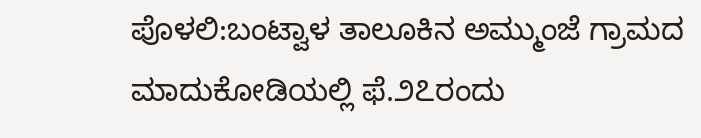ಪೊಳಲಿ:ಬಂಟ್ವಾಳ ತಾಲೂಕಿನ ಅಮ್ಮುಂಜೆ ಗ್ರಾಮದ ಮಾದುಕೋಡಿಯಲ್ಲಿ ಫೆ.೨೭ರಂದು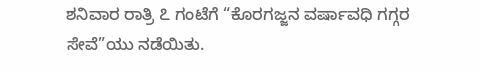ಶನಿವಾರ ರಾತ್ರಿ ೭ ಗಂಟೆಗೆ “ಕೊರಗಜ್ಜನ ವರ್ಷಾವಧಿ ಗಗ್ಗರ ಸೇವೆ”ಯು ನಡೆಯಿತು.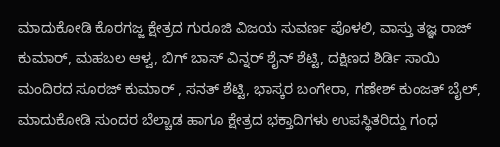ಮಾದುಕೋಡಿ ಕೊರಗಜ್ಜ ಕ್ಷೇತ್ರದ ಗುರೂಜಿ ವಿಜಯ ಸುವರ್ಣ ಪೊಳಲಿ, ವಾಸ್ತು ತಜ್ಞ ರಾಜ್ ಕುಮಾರ್, ಮಹಬಲ ಆಳ್ವ, ಬಿಗ್ ಬಾಸ್ ವಿನ್ನರ್ ಶೈನ್ ಶೆಟ್ಟಿ, ದಕ್ಷಿಣದ ಶಿರ್ಡಿ ಸಾಯಿ ಮಂದಿರದ ಸೂರಜ್ ಕುಮಾರ್ , ಸನತ್ ಶೆಟ್ಟಿ, ಭಾಸ್ಕರ ಬಂಗೇರಾ, ಗಣೇಶ್ ಕುಂಜತ್ ಬೈಲ್, ಮಾದುಕೋಡಿ ಸುಂದರ ಬೆಲ್ಚಾಡ ಹಾಗೂ ಕ್ಷೇತ್ರದ ಭಕ್ತಾದಿಗಳು ಉಪಸ್ಥಿತರಿದ್ದು ಗಂಧ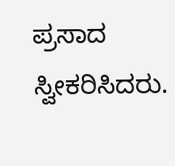ಪ್ರಸಾದ ಸ್ವೀಕರಿಸಿದರು.